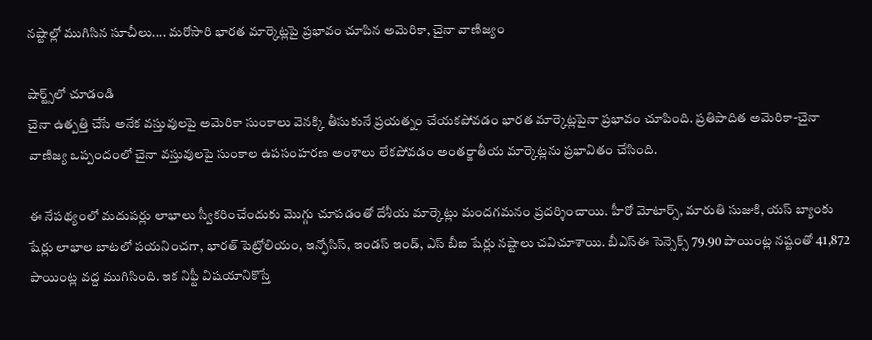నష్టాల్లో ముగిసిన సూచీలు.... మరోసారి భారత మార్కెట్లపై ప్రభావం చూపిన అమెరికా, చైనా వాణిజ్యం

షార్ట్స్‌లో చూడండి
చైనా ఉత్పత్తి చేసే అనేక వస్తువులపై అమెరికా సుంకాలు వెనక్కి తీసుకునే ప్రయత్నం చేయకపోవడం భారత మార్కెట్లపైనా ప్రభావం చూపింది. ప్రతిపాదిత అమెరికా-చైనా వాణిజ్య ఒప్పందంలో చైనా వస్తువులపై సుంకాల ఉపసంహరణ అంశాలు లేకపోవడం అంతర్జాతీయ మార్కెట్లను ప్రభావితం చేసింది.

ఈ నేపథ్యంలో మదుపర్లు లాభాలు స్వీకరించేందుకు మొగ్గు చూపడంతో దేశీయ మార్కెట్లు మందగమనం ప్రదర్శించాయి. హీరో మోటార్స్, మారుతి సుజుకి, యస్ బ్యాంకు షేర్లు లాభాల బాటలో పయనించగా, భారత్ పెట్రోలియం, ఇన్ఫోసిస్, ఇండస్ ఇండ్, ఎస్ బీఐ షేర్లు నష్టాలు చవిచూశాయి. బీఎస్ఈ సెన్సెక్స్ 79.90 పాయింట్ల నష్టంతో 41,872 పాయింట్ల వద్ద ముగిసింది. ఇక నిఫ్టీ విషయానికొస్తే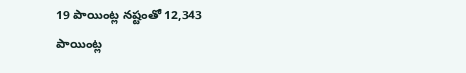19 పాయింట్ల నష్టంతో 12,343 పాయింట్ల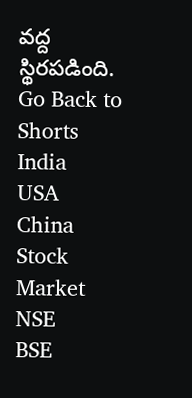వద్ద స్థిరపడింది.
Go Back to Shorts
India
USA
China
Stock Market
NSE
BSE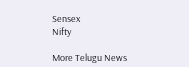Sensex
Nifty

More Telugu News